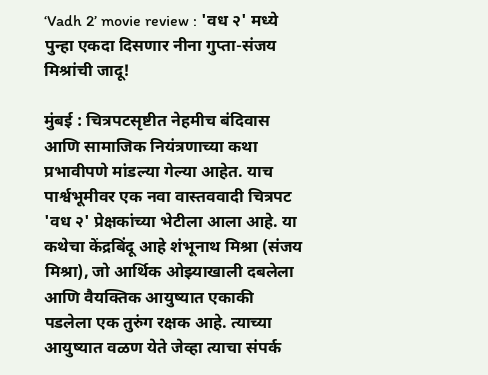‘Vadh 2’ movie review : 'वध २' मध्ये पुन्हा एकदा दिसणार नीना गुप्ता-संजय मिश्रांची जादू!

मुंबई : चित्रपटसृष्टीत नेहमीच बंदिवास आणि सामाजिक नियंत्रणाच्या कथा प्रभावीपणे मांडल्या गेल्या आहेत. याच पार्श्वभूमीवर एक नवा वास्तववादी चित्रपट 'वध २' प्रेक्षकांच्या भेटीला आला आहे. या कथेचा केंद्रबिंदू आहे शंभूनाथ मिश्रा (संजय मिश्रा), जो आर्थिक ओझ्याखाली दबलेला आणि वैयक्तिक आयुष्यात एकाकी पडलेला एक तुरुंग रक्षक आहे. त्याच्या आयुष्यात वळण येते जेव्हा त्याचा संपर्क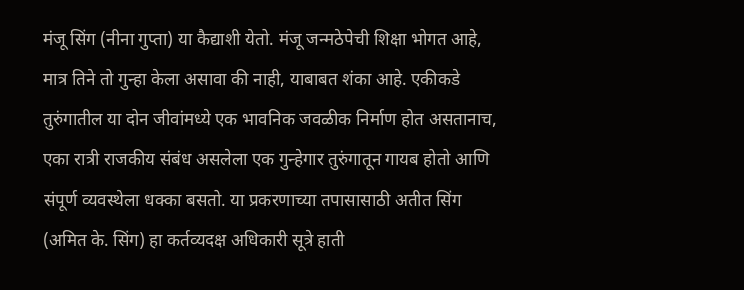मंजू सिंग (नीना गुप्ता) या कैद्याशी येतो. मंजू जन्मठेपेची शिक्षा भोगत आहे, मात्र तिने तो गुन्हा केला असावा की नाही, याबाबत शंका आहे. एकीकडे तुरुंगातील या दोन जीवांमध्ये एक भावनिक जवळीक निर्माण होत असतानाच, एका रात्री राजकीय संबंध असलेला एक गुन्हेगार तुरुंगातून गायब होतो आणि संपूर्ण व्यवस्थेला धक्का बसतो. या प्रकरणाच्या तपासासाठी अतीत सिंग (अमित के. सिंग) हा कर्तव्यदक्ष अधिकारी सूत्रे हाती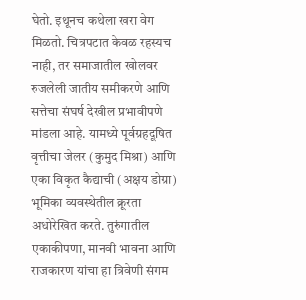घेतो. इथूनच कथेला खरा वेग मिळतो. चित्रपटात केवळ रहस्यच नाही, तर समाजातील खोलवर रुजलेली जातीय समीकरणे आणि सत्तेचा संघर्ष देखील प्रभावीपणे मांडला आहे. यामध्ये पूर्वग्रहदूषित वृत्तीचा जेलर (कुमुद मिश्रा) आणि एका विकृत कैद्याची (अक्षय डोग्रा) भूमिका व्यवस्थेतील क्रूरता अधोरेखित करते. तुरुंगातील एकाकीपणा, मानवी भावना आणि राजकारण यांचा हा त्रिवेणी संगम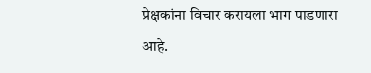प्रेक्षकांना विचार करायला भाग पाडणारा आहे.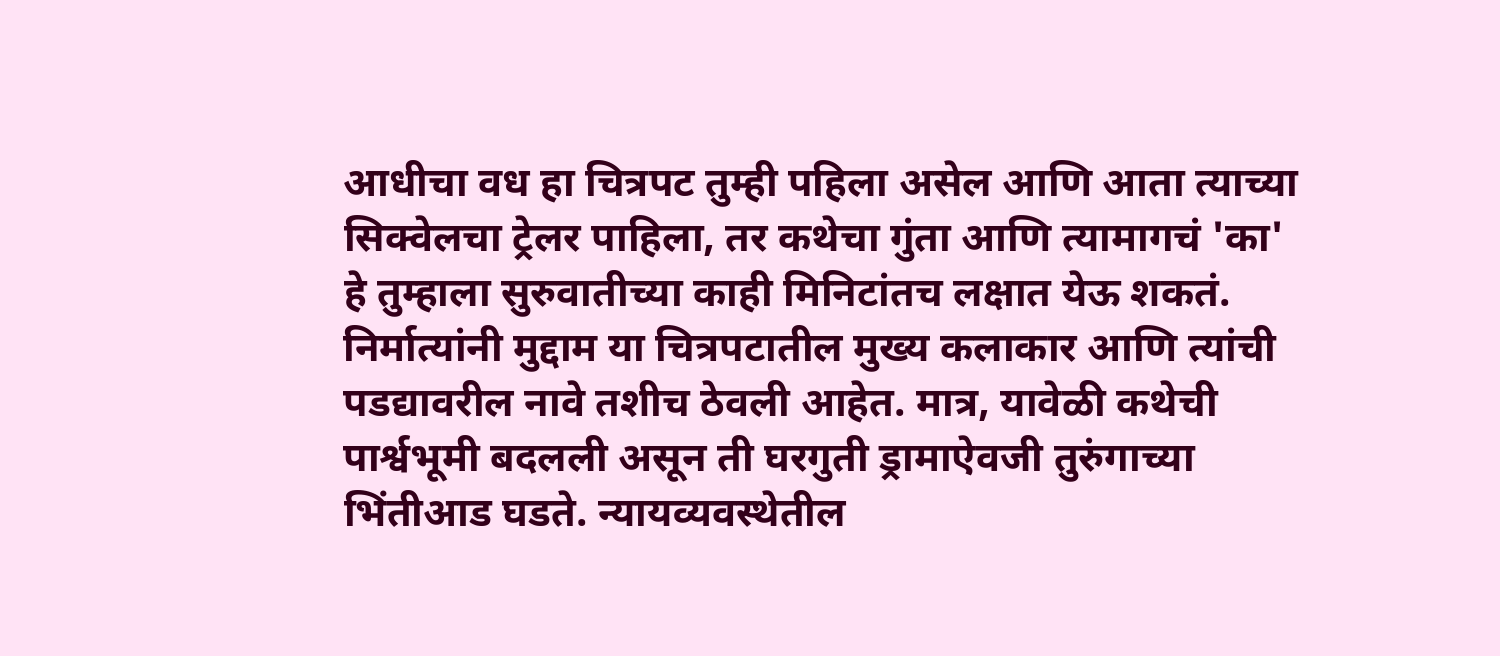आधीचा वध हा चित्रपट तुम्ही पहिला असेल आणि आता त्याच्या सिक्वेलचा ट्रेलर पाहिला, तर कथेचा गुंता आणि त्यामागचं 'का' हे तुम्हाला सुरुवातीच्या काही मिनिटांतच लक्षात येऊ शकतं. निर्मात्यांनी मुद्दाम या चित्रपटातील मुख्य कलाकार आणि त्यांची पडद्यावरील नावे तशीच ठेवली आहेत. मात्र, यावेळी कथेची पार्श्वभूमी बदलली असून ती घरगुती ड्रामाऐवजी तुरुंगाच्या भिंतीआड घडते. न्यायव्यवस्थेतील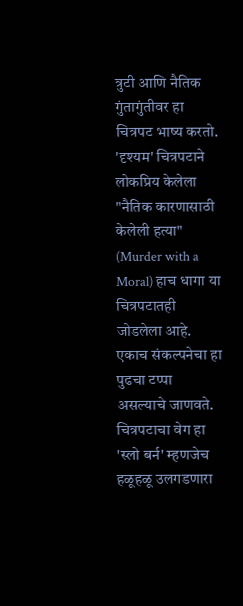त्रुटी आणि नैतिक गुंतागुंतीवर हा चित्रपट भाष्य करतो. 'दृश्यम' चित्रपटाने लोकप्रिय केलेला "नैतिक कारणासाठी केलेली हत्या" (Murder with a Moral) हाच धागा या चित्रपटातही जोडलेला आहे. एकाच संकल्पनेचा हा पुढचा टप्पा असल्याचे जाणवते. चित्रपटाचा वेग हा 'स्लो बर्न' म्हणजेच हळूहळू उलगडणारा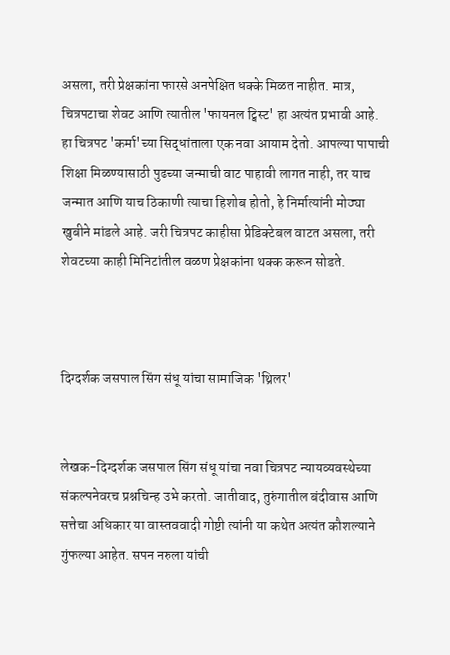असला, तरी प्रेक्षकांना फारसे अनपेक्षित धक्के मिळत नाहीत. मात्र, चित्रपटाचा शेवट आणि त्यातील 'फायनल ट्विस्ट' हा अत्यंत प्रभावी आहे. हा चित्रपट 'कर्मा'च्या सिद्धांताला एक नवा आयाम देतो. आपल्या पापाची शिक्षा मिळण्यासाठी पुढच्या जन्माची वाट पाहावी लागत नाही, तर याच जन्मात आणि याच ठिकाणी त्याचा हिशोब होतो, हे निर्मात्यांनी मोठ्या खुबीने मांडले आहे. जरी चित्रपट काहीसा प्रेडिक्टेबल वाटत असला, तरी शेवटच्या काही मिनिटांतील वळण प्रेक्षकांना थक्क करून सोडते.



दिग्दर्शक जसपाल सिंग संधू यांचा सामाजिक 'थ्रिलर'


लेखक-दिग्दर्शक जसपाल सिंग संधू यांचा नवा चित्रपट न्यायव्यवस्थेच्या संकल्पनेवरच प्रश्नचिन्ह उभे करतो. जातीवाद, तुरुंगातील बंदीवास आणि सत्तेचा अधिकार या वास्तववादी गोष्टी त्यांनी या कथेत अत्यंत कौशल्याने गुंफल्या आहेत. सपन नरुला यांची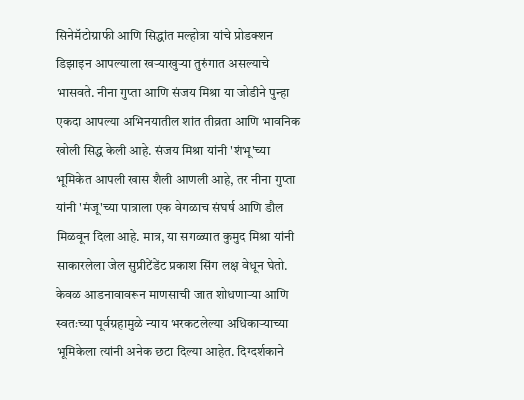सिनेमॅटोग्राफी आणि सिद्धांत मल्होत्रा यांचे प्रोडक्शन डिझाइन आपल्याला खऱ्याखुऱ्या तुरुंगात असल्याचे भासवते. नीना गुप्ता आणि संजय मिश्रा या जोडीने पुन्हा एकदा आपल्या अभिनयातील शांत तीव्रता आणि भावनिक खोली सिद्ध केली आहे. संजय मिश्रा यांनी 'शंभू'च्या भूमिकेत आपली खास शैली आणली आहे, तर नीना गुप्ता यांनी 'मंजू'च्या पात्राला एक वेगळाच संघर्ष आणि डौल मिळवून दिला आहे. मात्र, या सगळ्यात कुमुद मिश्रा यांनी साकारलेला जेल सुप्रीटेंडेंट प्रकाश सिंग लक्ष वेधून घेतो. केवळ आडनावावरून माणसाची जात शोधणाऱ्या आणि स्वतःच्या पूर्वग्रहामुळे न्याय भरकटलेल्या अधिकाऱ्याच्या भूमिकेला त्यांनी अनेक छटा दिल्या आहेत. दिग्दर्शकाने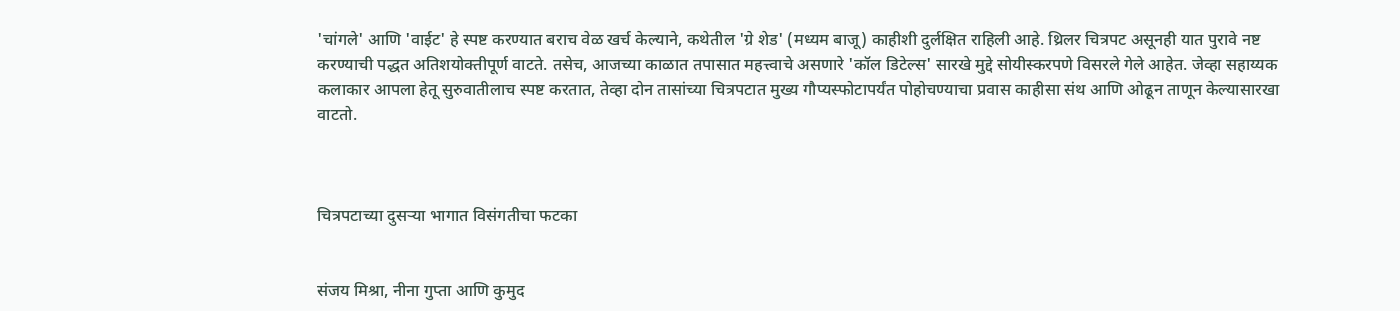'चांगले' आणि 'वाईट' हे स्पष्ट करण्यात बराच वेळ खर्च केल्याने, कथेतील 'ग्रे शेड' (मध्यम बाजू) काहीशी दुर्लक्षित राहिली आहे. थ्रिलर चित्रपट असूनही यात पुरावे नष्ट करण्याची पद्धत अतिशयोक्तीपूर्ण वाटते. तसेच, आजच्या काळात तपासात महत्त्वाचे असणारे 'कॉल डिटेल्स' सारखे मुद्दे सोयीस्करपणे विसरले गेले आहेत. जेव्हा सहाय्यक कलाकार आपला हेतू सुरुवातीलाच स्पष्ट करतात, तेव्हा दोन तासांच्या चित्रपटात मुख्य गौप्यस्फोटापर्यंत पोहोचण्याचा प्रवास काहीसा संथ आणि ओढून ताणून केल्यासारखा वाटतो.



चित्रपटाच्या दुसऱ्या भागात विसंगतीचा फटका


संजय मिश्रा, नीना गुप्ता आणि कुमुद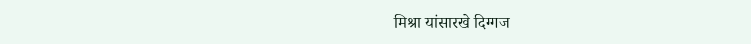मिश्रा यांसारखे दिग्गज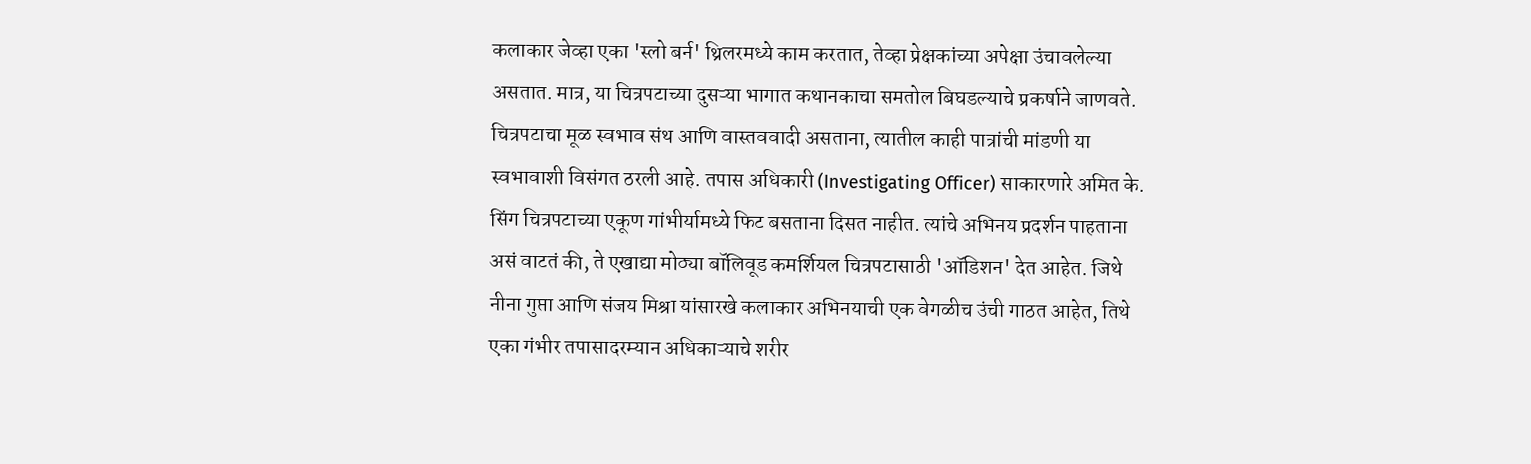कलाकार जेव्हा एका 'स्लो बर्न' थ्रिलरमध्ये काम करतात, तेव्हा प्रेक्षकांच्या अपेक्षा उंचावलेल्या असतात. मात्र, या चित्रपटाच्या दुसऱ्या भागात कथानकाचा समतोल बिघडल्याचे प्रकर्षाने जाणवते. चित्रपटाचा मूळ स्वभाव संथ आणि वास्तववादी असताना, त्यातील काही पात्रांची मांडणी या स्वभावाशी विसंगत ठरली आहे. तपास अधिकारी (Investigating Officer) साकारणारे अमित के. सिंग चित्रपटाच्या एकूण गांभीर्यामध्ये फिट बसताना दिसत नाहीत. त्यांचे अभिनय प्रदर्शन पाहताना असं वाटतं की, ते एखाद्या मोठ्या बॉलिवूड कमर्शियल चित्रपटासाठी 'ऑडिशन' देत आहेत. जिथे नीना गुप्ता आणि संजय मिश्रा यांसारखे कलाकार अभिनयाची एक वेगळीच उंची गाठत आहेत, तिथे एका गंभीर तपासादरम्यान अधिकाऱ्याचे शरीर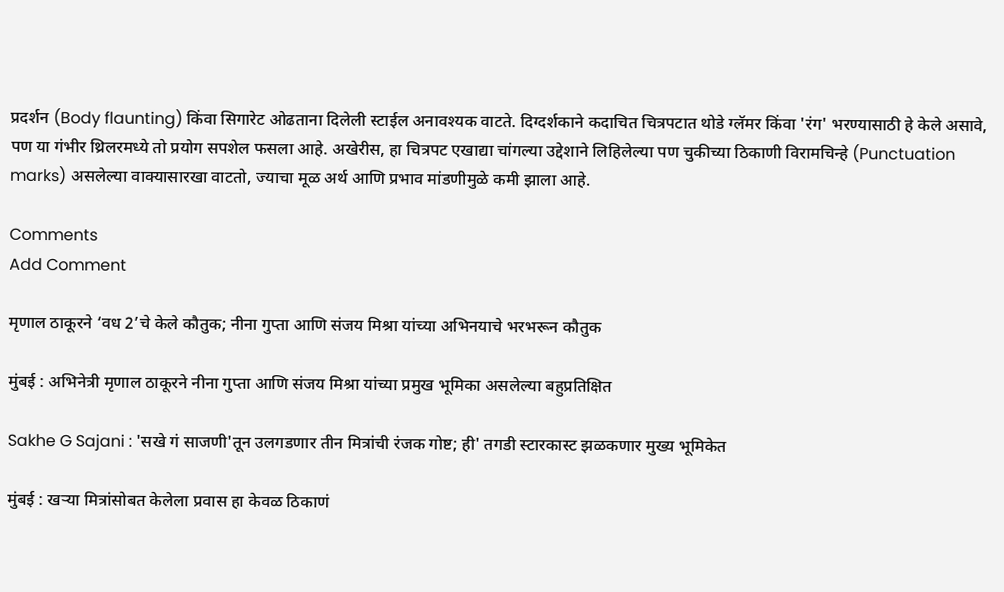प्रदर्शन (Body flaunting) किंवा सिगारेट ओढताना दिलेली स्टाईल अनावश्यक वाटते. दिग्दर्शकाने कदाचित चित्रपटात थोडे ग्लॅमर किंवा 'रंग' भरण्यासाठी हे केले असावे, पण या गंभीर थ्रिलरमध्ये तो प्रयोग सपशेल फसला आहे. अखेरीस, हा चित्रपट एखाद्या चांगल्या उद्देशाने लिहिलेल्या पण चुकीच्या ठिकाणी विरामचिन्हे (Punctuation marks) असलेल्या वाक्यासारखा वाटतो, ज्याचा मूळ अर्थ आणि प्रभाव मांडणीमुळे कमी झाला आहे.

Comments
Add Comment

मृणाल ठाकूरने ‘वध 2’चे केले कौतुक; नीना गुप्ता आणि संजय मिश्रा यांच्या अभिनयाचे भरभरून कौतुक

मुंबई : अभिनेत्री मृणाल ठाकूरने नीना गुप्ता आणि संजय मिश्रा यांच्या प्रमुख भूमिका असलेल्या बहुप्रतिक्षित

Sakhe G Sajani : 'सखे गं साजणी'तून उलगडणार तीन मित्रांची रंजक गोष्ट; ही' तगडी स्टारकास्ट झळकणार मुख्य भूमिकेत

मुंबई : खऱ्या मित्रांसोबत केलेला प्रवास हा केवळ ठिकाणं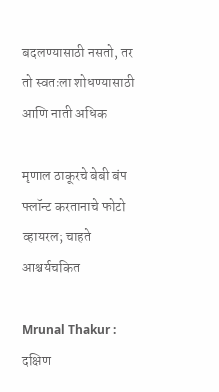बदलण्यासाठी नसतो, तर तो स्वतःला शोधण्यासाठी आणि नाती अधिक

मृणाल ठाकूरचे बेबी बंप फ्लॉन्ट करतानाचे फोटो व्हायरल; चाहते आश्चर्यचकित

Mrunal Thakur : दक्षिण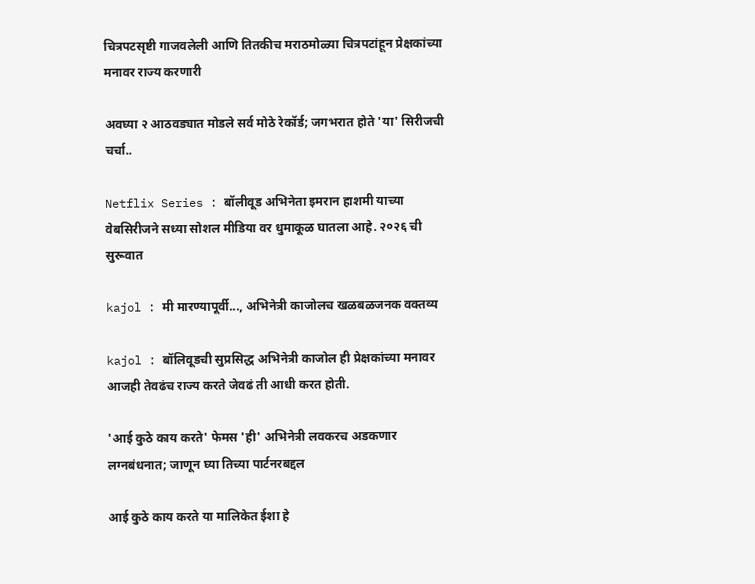चित्रपटसृष्टी गाजवलेली आणि तितकीच मराठमोळ्या चित्रपटांहून प्रेक्षकांच्या मनावर राज्य करणारी

अवघ्या २ आठवड्यात मोडले सर्व मोठे रेकॉर्ड; जगभरात होते 'या' सिरीजची चर्चा..

Netflix Series : बॉलीवूड अभिनेता इमरान हाशमी याच्या वेबसिरीजने सध्या सोशल मीडिया वर धुमाकूळ घातला आहे. २०२६ ची सुरूवात

kajol : मी मारण्यापूर्वी..., अभिनेत्री काजोलच खळबळजनक वक्तव्य

kajol : बॉलिवूडची सुप्रसिद्ध अभिनेत्री काजोल ही प्रेक्षकांच्या मनावर आजही तेवढंच राज्य करते जेवढं ती आधी करत होती.

'आई कुठे काय करते' फेमस 'ही' अभिनेत्री लवकरच अडकणार लग्नबंधनात; जाणून घ्या तिच्या पार्टनरबद्दल

आई कुठे काय करते या मालिकेत ईशा हे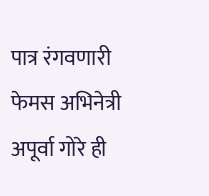पात्र रंगवणारी फेमस अभिनेत्री अपूर्वा गोरे ही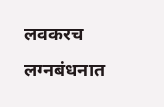लवकरच लग्नबंधनात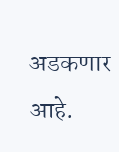अडकणार आहे.